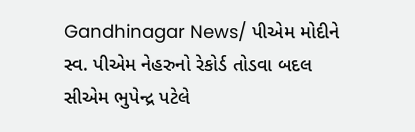Gandhinagar News/ પીએમ મોદીને સ્વ. પીએમ નેહરુનો રેકોર્ડ તોડવા બદલ સીએમ ભુપેન્દ્ર પટેલે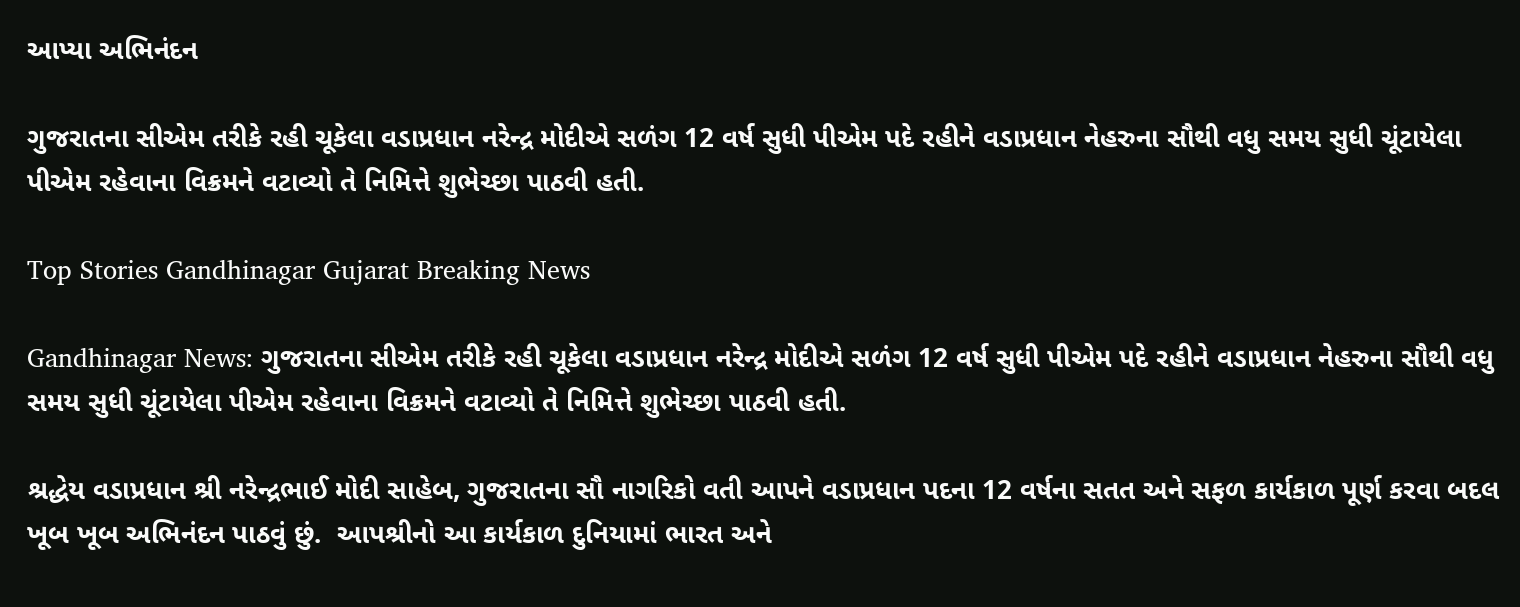આપ્યા અભિનંદન

ગુજરાતના સીએમ તરીકે રહી ચૂકેલા વડાપ્રધાન નરેન્દ્ર મોદીએ સળંગ 12 વર્ષ સુધી પીએમ પદે રહીને વડાપ્રધાન નેહરુના સૌથી વધુ સમય સુધી ચૂંટાયેલા પીએમ રહેવાના વિક્રમને વટાવ્યો તે નિમિત્તે શુભેચ્છા પાઠવી હતી.

Top Stories Gandhinagar Gujarat Breaking News

Gandhinagar News: ગુજરાતના સીએમ તરીકે રહી ચૂકેલા વડાપ્રધાન નરેન્દ્ર મોદીએ સળંગ 12 વર્ષ સુધી પીએમ પદે રહીને વડાપ્રધાન નેહરુના સૌથી વધુ સમય સુધી ચૂંટાયેલા પીએમ રહેવાના વિક્રમને વટાવ્યો તે નિમિત્તે શુભેચ્છા પાઠવી હતી.

શ્રદ્ધેય વડાપ્રધાન શ્રી નરેન્દ્રભાઈ મોદી સાહેબ, ગુજરાતના સૌ નાગરિકો વતી આપને વડાપ્રધાન પદના 12 વર્ષના સતત અને સફળ કાર્યકાળ પૂર્ણ કરવા બદલ ખૂબ ખૂબ અભિનંદન પાઠવું છું.  આપશ્રીનો આ કાર્યકાળ દુનિયામાં ભારત અને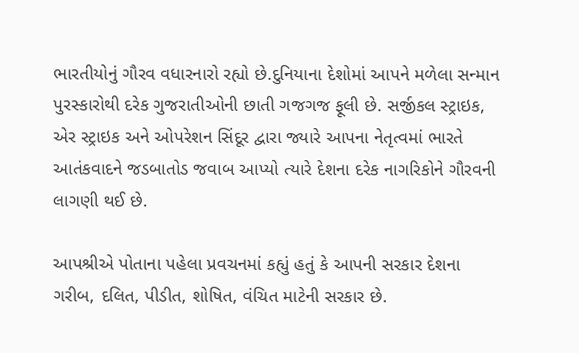ભારતીયોનું ગૌરવ વધારનારો રહ્યો છે.દુનિયાના દેશોમાં આપને મળેલા સન્માન પુરસ્કારોથી દરેક ગુજરાતીઓની છાતી ગજગજ ફૂલી છે. સર્જીકલ સ્ટ્રાઇક, એર સ્ટ્રાઇક અને ઓપરેશન સિંદૂર દ્વારા જ્યારે આપના નેતૃત્વમાં ભારતે આતંકવાદને જડબાતોડ જવાબ આપ્યો ત્યારે દેશના દરેક નાગરિકોને ગૌરવની લાગણી થઈ છે.

આપશ્રીએ પોતાના પહેલા પ્રવચનમાં કહ્યું હતું કે આપની સરકાર દેશના ગરીબ, દલિત, પીડીત, શોષિત, વંચિત માટેની સરકાર છે.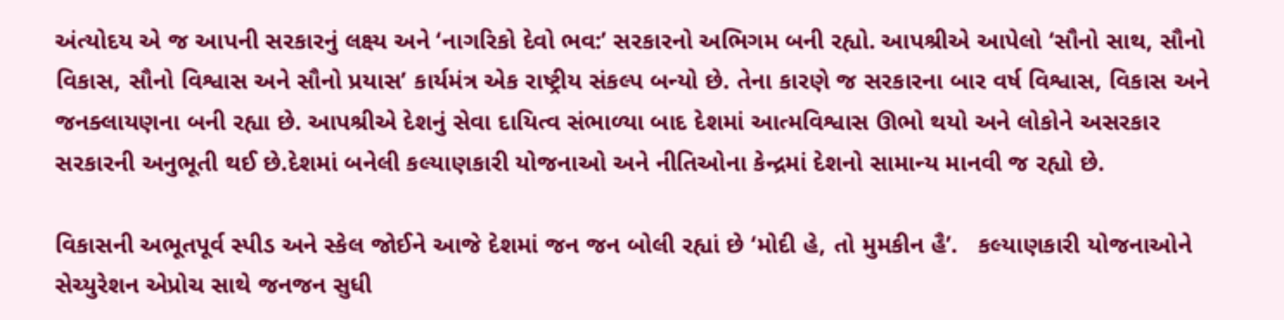અંત્યોદય એ જ આપની સરકારનું લક્ષ્ય અને ‘નાગરિકો દેવો ભવ:’ સરકારનો અભિગમ બની રહ્યો. આપશ્રીએ આપેલો ‘સૌનો સાથ, સૌનો વિકાસ, સૌનો વિશ્વાસ અને સૌનો પ્રયાસ’ કાર્યમંત્ર એક રાષ્ટ્રીય સંકલ્પ બન્યો છે. તેના કારણે જ સરકારના બાર વર્ષ વિશ્વાસ, વિકાસ અને જનક્લાયણના બની રહ્યા છે. આપશ્રીએ દેશનું સેવા દાયિત્વ સંભાળ્યા બાદ દેશમાં આત્મવિશ્વાસ ઊભો થયો અને લોકોને અસરકાર સરકારની અનુભૂતી થઈ છે.દેશમાં બનેલી કલ્યાણકારી યોજનાઓ અને નીતિઓના કેન્દ્રમાં દેશનો સામાન્ય માનવી જ રહ્યો છે.

વિકાસની અભૂતપૂર્વ સ્પીડ અને સ્કેલ જોઈને આજે દેશમાં જન જન બોલી રહ્યાં છે ‘મોદી હે, તો મુમકીન હૈ’.   કલ્યાણકારી યોજનાઓને સેચ્યુરેશન એપ્રોચ સાથે જનજન સુધી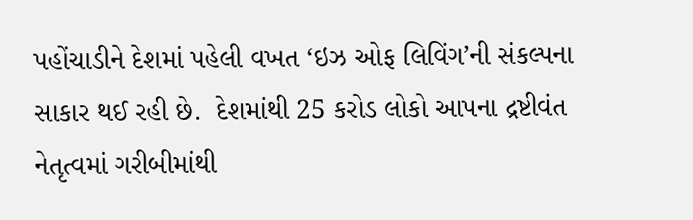પહોંચાડીને દેશમાં પહેલી વખત ‘ઇઝ ઓફ લિવિંગ’ની સંકલ્પના સાકાર થઈ રહી છે.  દેશમાંથી 25 કરોડ લોકો આપના દ્રષ્ટીવંત નેતૃત્વમાં ગરીબીમાંથી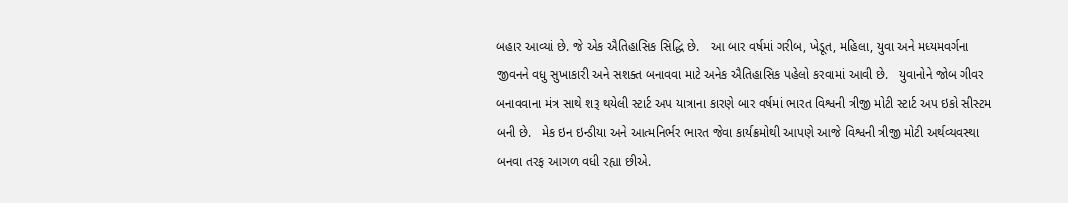બહાર આવ્યાં છે. જે એક ઐતિહાસિક સિદ્ધિ છે.   આ બાર વર્ષમાં ગરીબ, ખેડૂત, મહિલા, યુવા અને મધ્યમવર્ગના જીવનને વધુ સુખાકારી અને સશક્ત બનાવવા માટે અનેક ઐતિહાસિક પહેલો કરવામાં આવી છે.   યુવાનોને જોબ ગીવર બનાવવાના મંત્ર સાથે શરૂ થયેલી સ્ટાર્ટ અપ યાત્રાના કારણે બાર વર્ષમાં ભારત વિશ્વની ત્રીજી મોટી સ્ટાર્ટ અપ ઇકો સીસ્ટમ બની છે.   મેક ઇન ઇન્ડીયા અને આત્મનિર્ભર ભારત જેવા કાર્યક્રમોથી આપણે આજે વિશ્વની ત્રીજી મોટી અર્થવ્યવસ્થા બનવા તરફ આગળ વધી રહ્યા છીએ.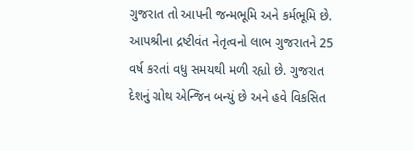ગુજરાત તો આપની જન્મભૂમિ અને કર્મભૂમિ છે. આપશ્રીના દ્રષ્ટીવંત નેતૃત્વનો લાભ ગુજરાતને 25 વર્ષ કરતાં વધુ સમયથી મળી રહ્યો છે. ગુજરાત દેશનું ગ્રોથ એન્જિન બન્યું છે અને હવે વિકસિત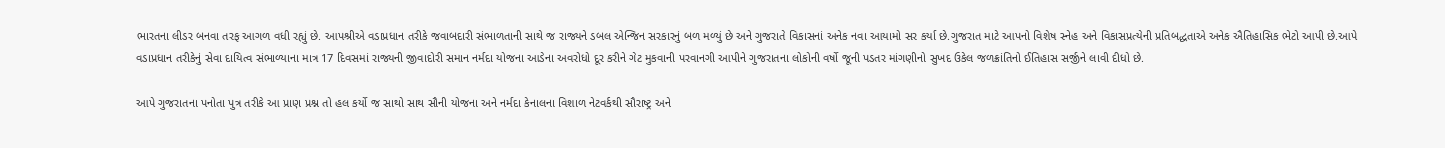ભારતના લીડર બનવા તરફ આગળ વધી રહ્યું છે. આપશ્રીએ વડાપ્રધાન તરીકે જવાબદારી સંભાળતાની સાથે જ રાજ્યને ડબલ એન્જિન સરકારનું બળ મળ્યું છે અને ગુજરાતે વિકાસનાં અનેક નવા આયામો સર કર્યા છે.ગુજરાત માટે આપનો વિશેષ સ્નેહ અને વિકાસપ્રત્યેની પ્રતિબદ્ધતાએ અનેક ઐતિહાસિક ભેટો આપી છે.આપે વડાપ્રધાન તરીકેનું સેવા દાયિત્વ સંભાળ્યાના માત્ર 17 દિવસમાં રાજ્યની જીવાદોરી સમાન નર્મદા યોજના આડેના અવરોધો દૂર કરીને ગેટ મુકવાની પરવાનગી આપીને ગુજરાતના લોકોની વર્ષો જૂની પડતર માંગણીનો સુખદ ઉકેલ જળક્રાંતિનો ઈતિહાસ સર્જીને લાવી દીધો છે.

આપે ગુજરાતના પનોતા પુત્ર તરીકે આ પ્રાણ પ્રશ્ન તો હલ કર્યો જ સાથો સાથ સૌની યોજના અને નર્મદા કેનાલના વિશાળ નેટવર્કથી સૌરાષ્ટ્ર અને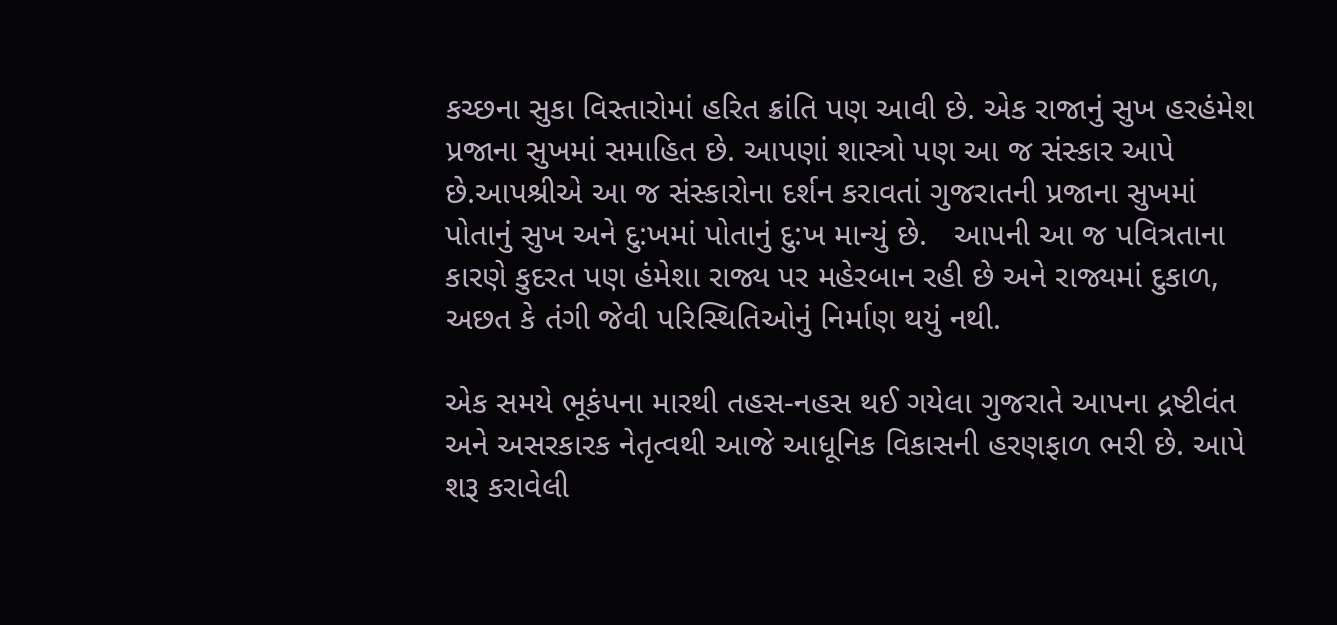કચ્છના સુકા વિસ્તારોમાં હરિત ક્રાંતિ પણ આવી છે. એક રાજાનું સુખ હરહંમેશ પ્રજાના સુખમાં સમાહિત છે. આપણાં શાસ્ત્રો પણ આ જ સંસ્કાર આપે છે.આપશ્રીએ આ જ સંસ્કારોના દર્શન કરાવતાં ગુજરાતની પ્રજાના સુખમાં પોતાનું સુખ અને દુ:ખમાં પોતાનું દુ:ખ માન્યું છે.   આપની આ જ પવિત્રતાના કારણે કુદરત પણ હંમેશા રાજ્ય પર મહેરબાન રહી છે અને રાજ્યમાં દુકાળ, અછત કે તંગી જેવી પરિસ્થિતિઓનું નિર્માણ થયું નથી.

એક સમયે ભૂકંપના મારથી તહસ-નહસ થઈ ગયેલા ગુજરાતે આપના દ્રષ્ટીવંત અને અસરકારક નેતૃત્વથી આજે આધૂનિક વિકાસની હરણફાળ ભરી છે. આપે શરૂ કરાવેલી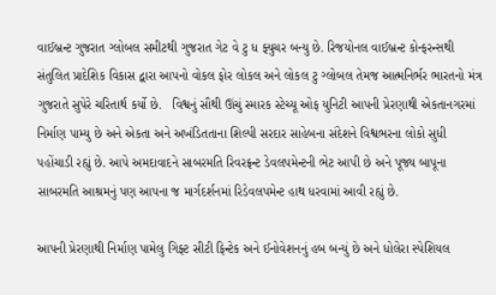વાઈબ્રન્ટ ગુજરાત ગ્લોબલ સમીટથી ગુજરાત ગેટ વે ટુ ધ ફ્યુચર બન્યુ છે. રિજયોનલ વાઈબ્રન્ટ કોન્ફરન્સથી સંતુલિત પ્રાદેશિક વિકાસ દ્વારા આપનો વોકલ ફોર લોકલ અને લોકલ ટુ ગ્લોબલ તેમજ આત્મનિર્ભર ભારતનો મંત્ર ગુજરાતે સુપેરે ચરિતાર્થ કર્યો છે.   વિશ્વનું સૌથી ઊંચું સ્મારક સ્ટેચ્યૂ ઓફ યુનિટી આપની પ્રેરણાથી એકતાનગરમાં નિર્માણ પામ્યુ છે અને એકતા અને અખંડિતતાના શિલ્પી સરદાર સાહેબના સંદેશને વિશ્વભરના લોકો સુધી પહોંચાડી રહ્યું છે. આપે અમદાવાદને સાબરમતિ રિવરફ્રન્ટ ડેવલપમેન્ટની ભેટ આપી છે અને પૂજ્ય બાપૂના સાબરમતિ આશ્રમનું પણ આપના જ માર્ગદર્શનમાં રિડેવલપમેન્ટ હાથ ધરવામાં આવી રહ્યું છે.

આપની પ્રેરણાથી નિર્માણ પામેલુ ગિફ્ટ સીટી ફિન્ટેક અને ઈનોવેશનનું હબ બન્યું છે અને ધોલેરા સ્પેશિયલ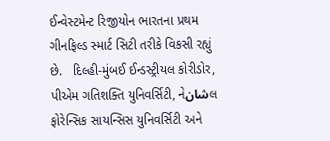ઈન્વેસ્ટમેન્ટ રિજીયોન ભારતના પ્રથમ ગીનફિલ્ડ સ્માર્ટ સિટી તરીકે વિકસી રહ્યું છે.   દિલ્હી-મુંબઈ ઈન્ડસ્ટ્રીયલ કોરીડોર, પીએમ ગતિશક્તિ યુનિવર્સિટી, નેشانલ ફોરેન્સિક સાયન્સિસ યુનિવર્સિટી અને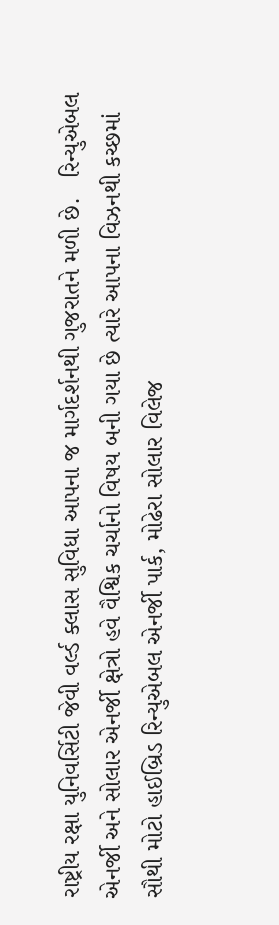રાષ્ટ્રીય રક્ષા યુનિવર્સિટી જેવી વર્લ્ડ ક્લાસ સુવિધા આપના જ માર્ગદર્શનથી ગુજરાતને મળી છે.   રિન્યુએબલ એનર્જી અને સોલાર એનર્જી ક્ષેત્રો હવે વૈશ્વિક ચર્ચાનો વિષય બની ગયા છે ત્યારે આપના વિઝનથી કચ્છમાં સૌથી મોટો હાઈબ્રિડ રિન્યુએબલ એનર્જી પાર્ક, મોઢેરા સોલાર વિલેજ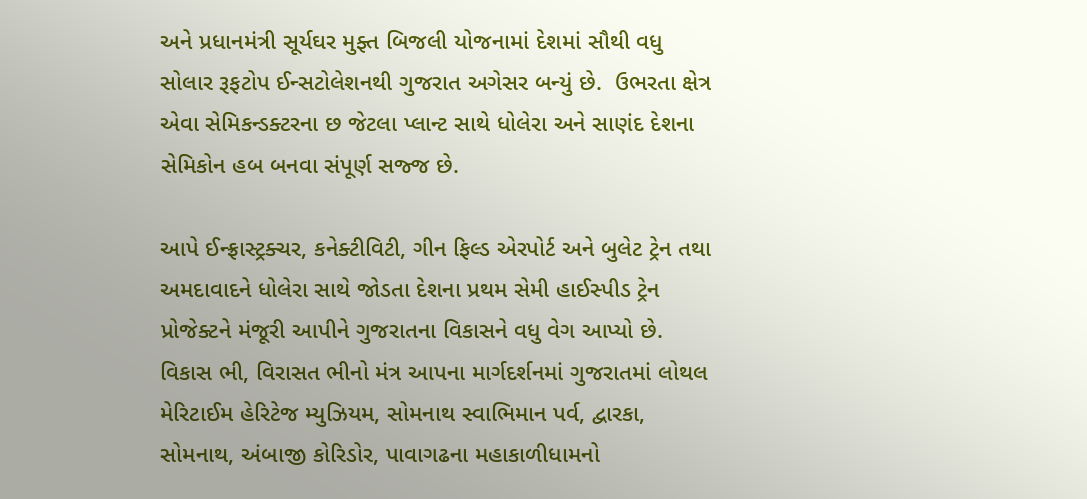અને પ્રધાનમંત્રી સૂર્યઘર મુફ્ત બિજલી યોજનામાં દેશમાં સૌથી વધુ સોલાર રૂફટોપ ઈન્સટોલેશનથી ગુજરાત અગેસર બન્યું છે.  ઉભરતા ક્ષેત્ર એવા સેમિકન્ડક્ટરના છ જેટલા પ્લાન્ટ સાથે ધોલેરા અને સાણંદ દેશના સેમિકોન હબ બનવા સંપૂર્ણ સજ્જ છે.

આપે ઈન્ફ્રાસ્ટ્રક્ચર, કનેક્ટીવિટી, ગીન ફિલ્ડ એરપોર્ટ અને બુલેટ ટ્રેન તથા અમદાવાદને ધોલેરા સાથે જોડતા દેશના પ્રથમ સેમી હાઈસ્પીડ ટ્રેન પ્રોજેક્ટને મંજૂરી આપીને ગુજરાતના વિકાસને વધુ વેગ આપ્યો છે.   વિકાસ ભી, વિરાસત ભીનો મંત્ર આપના માર્ગદર્શનમાં ગુજરાતમાં લોથલ મેરિટાઈમ હેરિટેજ મ્યુઝિયમ, સોમનાથ સ્વાભિમાન પર્વ, દ્વારકા, સોમનાથ, અંબાજી કોરિડોર, પાવાગઢના મહાકાળીધામનો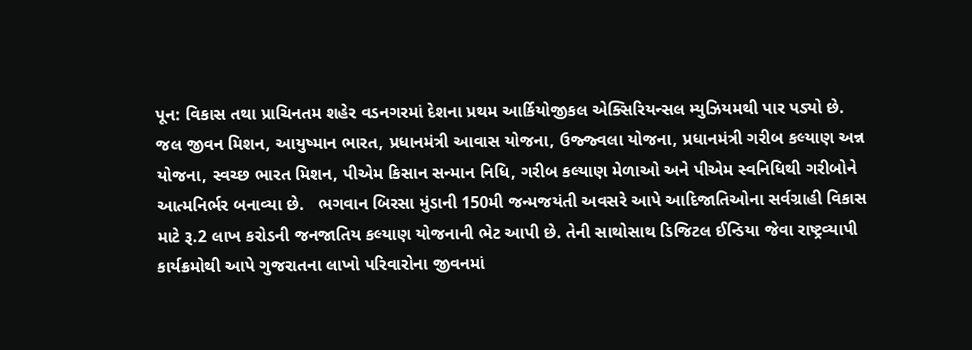પૂન: વિકાસ તથા પ્રાચિનતમ શહેર વડનગરમાં દેશના પ્રથમ આર્કિયોજીકલ એક્સિરિયન્સલ મ્યુઝિયમથી પાર પડ્યો છે.   જલ જીવન મિશન, આયુષ્માન ભારત, પ્રધાનમંત્રી આવાસ યોજના, ઉજ્જ્વલા યોજના, પ્રધાનમંત્રી ગરીબ કલ્યાણ અન્ન યોજના, સ્વચ્છ ભારત મિશન, પીએમ કિસાન સન્માન નિધિ, ગરીબ કલ્યાણ મેળાઓ અને પીએમ સ્વનિધિથી ગરીબોને આત્મનિર્ભર બનાવ્યા છે.   ભગવાન બિરસા મુંડાની 150મી જન્મજયંતી અવસરે આપે આદિજાતિઓના સર્વગ્રાહી વિકાસ માટે રૂ.2 લાખ કરોડની જનજાતિય કલ્યાણ યોજનાની ભેટ આપી છે. તેની સાથોસાથ ડિજિટલ ઈન્ડિયા જેવા રાષ્ટ્રવ્યાપી કાર્યક્રમોથી આપે ગુજરાતના લાખો પરિવારોના જીવનમાં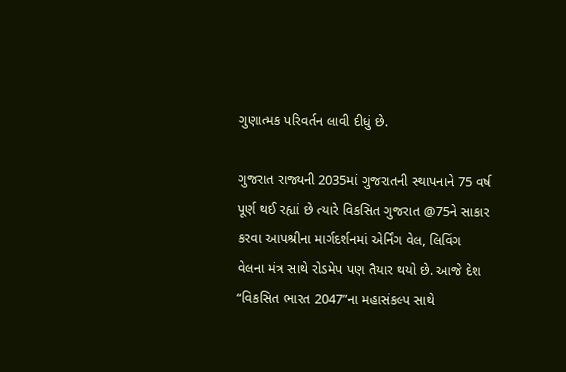ગુણાત્મક પરિવર્તન લાવી દીધું છે.

ગુજરાત રાજ્યની 2035માં ગુજરાતની સ્થાપનાને 75 વર્ષ પૂર્ણ થઈ રહ્યાં છે ત્યારે વિકસિત ગુજરાત @75ને સાકાર કરવા આપશ્રીના માર્ગદર્શનમાં એર્નિંગ વેલ, લિવિંગ વેલના મંત્ર સાથે રોડમેપ પણ તૈયાર થયો છે. આજે દેશ “વિકસિત ભારત 2047”ના મહાસંકલ્પ સાથે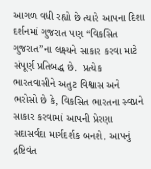આગળ વધી રહ્યો છે ત્યારે આપના દિશા દર્શનમાં ગુજરાત પણ “વિકસિત ગુજરાત”ના લક્ષ્યને સાકાર કરવા માટે સંપૂર્ણ પ્રતિબદ્ધ છે.  પ્રત્યેક ભારતવાસીને અતુટ વિશ્વાસ અને ભરોસો છે કે, વિકસિત ભારતના સ્વપ્નને સાકાર કરવામાં આપની પ્રેરણા સદાસર્વદા માર્ગદર્શક બનશે. આપનું દ્રષ્ટિવંત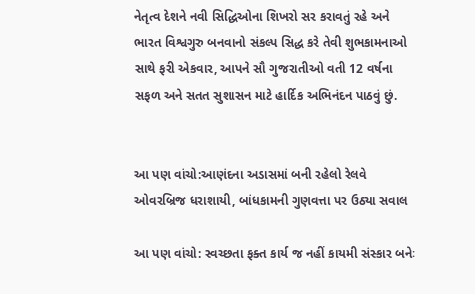નેતૃત્વ દેશને નવી સિદ્ધિઓના શિખરો સર કરાવતું રહે અને ભારત વિશ્વગુરુ બનવાનો સંકલ્પ સિદ્ધ કરે તેવી શુભકામનાઓ સાથે ફરી એકવાર, આપને સૌ ગુજરાતીઓ વતી 12 વર્ષના સફળ અને સતત સુશાસન માટે હાર્દિક અભિનંદન પાઠવું છું.


આ પણ વાંચો:આણંદના અડાસમાં બની રહેલો રેલવે ઓવરબ્રિજ ધરાશાયી, બાંધકામની ગુણવત્તા પર ઉઠ્યા સવાલ

આ પણ વાંચો: સ્વચ્છતા ફક્ત કાર્ય જ નહીં કાયમી સંસ્કાર બનેઃ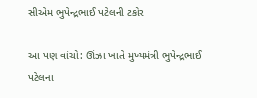સીએમ ભુપેન્દ્રભાઈ પટેલની ટકોર

આ પણ વાંચો: ઊંઝા ખાતે મુખ્યમંત્રી ભુપેન્દ્રભાઈ પટેલના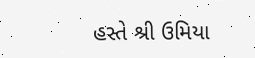હસ્તે શ્રી ઉમિયા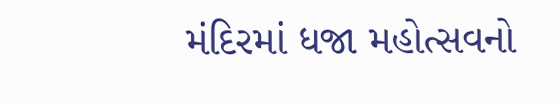મંદિરમાં ધજા મહોત્સવનો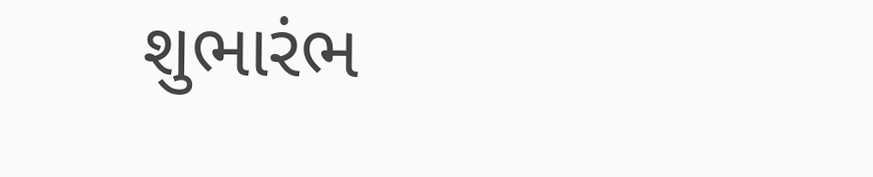શુભારંભ